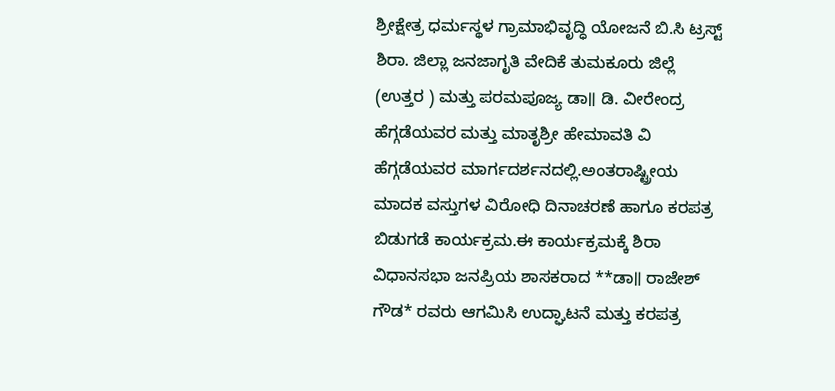ಶ್ರೀಕ್ಷೇತ್ರ ಧರ್ಮಸ್ಥಳ ಗ್ರಾಮಾಭಿವೃದ್ಧಿ ಯೋಜನೆ ಬಿ.ಸಿ ಟ್ರಸ್ಟ್ ಶಿರಾ. ಜಿಲ್ಲಾ ಜನಜಾಗೃತಿ ವೇದಿಕೆ ತುಮಕೂರು ಜಿಲ್ಲೆ (ಉತ್ತರ ) ಮತ್ತು ಪರಮಪೂಜ್ಯ ಡಾ॥ ಡಿ. ವೀರೇಂದ್ರ ಹೆಗ್ಗಡೆಯವರ ಮತ್ತು ಮಾತೃಶ್ರೀ ಹೇಮಾವತಿ ವಿ ಹೆಗ್ಗಡೆಯವರ ಮಾರ್ಗದರ್ಶನದಲ್ಲಿ.ಅಂತರಾಷ್ಟ್ರೀಯ ಮಾದಕ ವಸ್ತುಗಳ ವಿರೋಧಿ ದಿನಾಚರಣೆ ಹಾಗೂ ಕರಪತ್ರ ಬಿಡುಗಡೆ ಕಾರ್ಯಕ್ರಮ.ಈ ಕಾರ್ಯಕ್ರಮಕ್ಕೆ ಶಿರಾ ವಿಧಾನಸಭಾ ಜನಪ್ರಿಯ ಶಾಸಕರಾದ **ಡಾ॥ ರಾಜೇಶ್ ಗೌಡ* ರವರು ಆಗಮಿಸಿ ಉದ್ಘಾಟನೆ ಮತ್ತು ಕರಪತ್ರ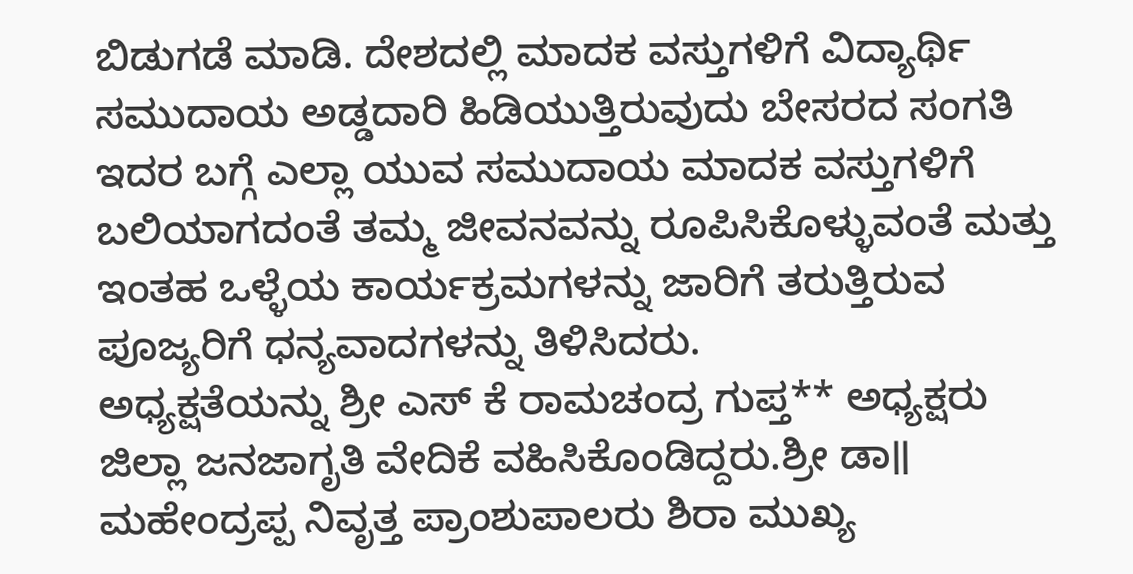ಬಿಡುಗಡೆ ಮಾಡಿ. ದೇಶದಲ್ಲಿ ಮಾದಕ ವಸ್ತುಗಳಿಗೆ ವಿದ್ಯಾರ್ಥಿ ಸಮುದಾಯ ಅಡ್ಡದಾರಿ ಹಿಡಿಯುತ್ತಿರುವುದು ಬೇಸರದ ಸಂಗತಿ ಇದರ ಬಗ್ಗೆ ಎಲ್ಲಾ ಯುವ ಸಮುದಾಯ ಮಾದಕ ವಸ್ತುಗಳಿಗೆ ಬಲಿಯಾಗದಂತೆ ತಮ್ಮ ಜೀವನವನ್ನು ರೂಪಿಸಿಕೊಳ್ಳುವಂತೆ ಮತ್ತು ಇಂತಹ ಒಳ್ಳೆಯ ಕಾರ್ಯಕ್ರಮಗಳನ್ನು ಜಾರಿಗೆ ತರುತ್ತಿರುವ ಪೂಜ್ಯರಿಗೆ ಧನ್ಯವಾದಗಳನ್ನು ತಿಳಿಸಿದರು.
ಅಧ್ಯಕ್ಷತೆಯನ್ನು ಶ್ರೀ ಎಸ್ ಕೆ ರಾಮಚಂದ್ರ ಗುಪ್ತ** ಅಧ್ಯಕ್ಷರು ಜಿಲ್ಲಾ ಜನಜಾಗೃತಿ ವೇದಿಕೆ ವಹಿಸಿಕೊಂಡಿದ್ದರು.ಶ್ರೀ ಡಾ॥ ಮಹೇಂದ್ರಪ್ಪ ನಿವೃತ್ತ ಪ್ರಾಂಶುಪಾಲರು ಶಿರಾ ಮುಖ್ಯ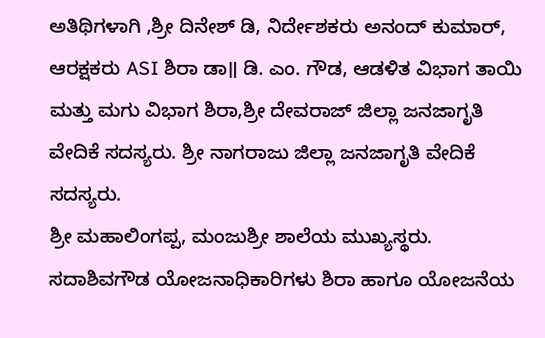ಅತಿಥಿಗಳಾಗಿ ,ಶ್ರೀ ದಿನೇಶ್ ಡಿ, ನಿರ್ದೇಶಕರು ಅನಂದ್ ಕುಮಾರ್, ಆರಕ್ಷಕರು ASI ಶಿರಾ ಡಾ॥ ಡಿ. ಎಂ. ಗೌಡ, ಆಡಳಿತ ವಿಭಾಗ ತಾಯಿ ಮತ್ತು ಮಗು ವಿಭಾಗ ಶಿರಾ,ಶ್ರೀ ದೇವರಾಜ್ ಜಿಲ್ಲಾ ಜನಜಾಗೃತಿ ವೇದಿಕೆ ಸದಸ್ಯರು. ಶ್ರೀ ನಾಗರಾಜು ಜಿಲ್ಲಾ ಜನಜಾಗೃತಿ ವೇದಿಕೆ ಸದಸ್ಯರು.
ಶ್ರೀ ಮಹಾಲಿಂಗಪ್ಪ, ಮಂಜುಶ್ರೀ ಶಾಲೆಯ ಮುಖ್ಯಸ್ಥರು. ಸದಾಶಿವಗೌಡ ಯೋಜನಾಧಿಕಾರಿಗಳು ಶಿರಾ ಹಾಗೂ ಯೋಜನೆಯ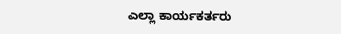ಎಲ್ಲಾ ಕಾರ್ಯಕರ್ತರು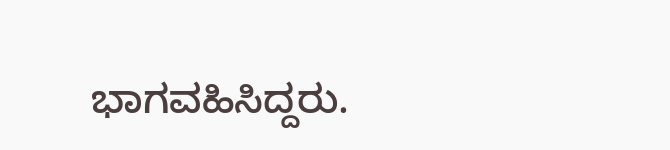ಭಾಗವಹಿಸಿದ್ದರು.